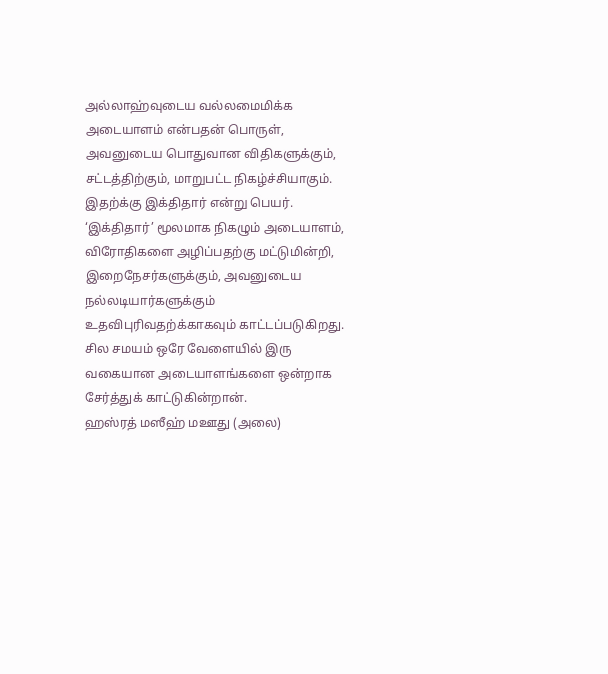அல்லாஹ்வுடைய வல்லமைமிக்க அடையாளம் என்பதன் பொருள், அவனுடைய பொதுவான விதிகளுக்கும், சட்டத்திற்கும், மாறுபட்ட நிகழ்ச்சியாகும். இதற்க்கு இக்திதார் என்று பெயர். ‘இக்திதார்’ மூலமாக நிகழும் அடையாளம், விரோதிகளை அழிப்பதற்கு மட்டுமின்றி, இறைநேசர்களுக்கும், அவனுடைய நல்லடியார்களுக்கும் உதவிபுரிவதற்க்காகவும் காட்டப்படுகிறது. சில சமயம் ஒரே வேளையில் இரு வகையான அடையாளங்களை ஒன்றாக சேர்த்துக் காட்டுகின்றான்.
ஹஸ்ரத் மஸீஹ் மஊது (அலை)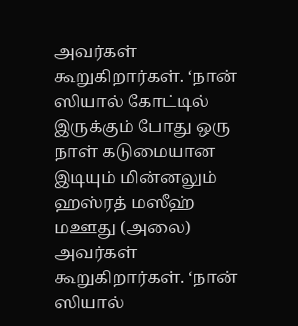அவர்கள் கூறுகிறார்கள். ‘நான் ஸியால் கோட்டில் இருக்கும் போது ஒரு நாள் கடுமையான இடியும் மின்னலும்
ஹஸ்ரத் மஸீஹ் மஊது (அலை) அவர்கள் கூறுகிறார்கள். ‘நான் ஸியால்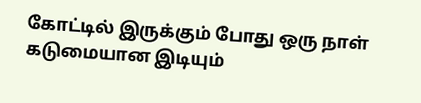கோட்டில் இருக்கும் போது ஒரு நாள் கடுமையான இடியும்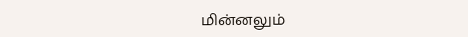மின்னலும்